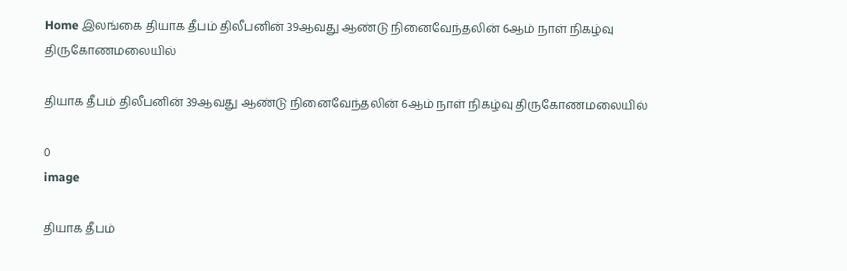Home இலங்கை தியாக தீபம் திலீபனின் 39ஆவது ஆண்டு நினைவேந்தலின் 6ஆம் நாள் நிகழ்வு திருகோணமலையில்

தியாக தீபம் திலீபனின் 39ஆவது ஆண்டு நினைவேந்தலின் 6ஆம் நாள் நிகழ்வு திருகோணமலையில்

0
image

தியாக தீபம்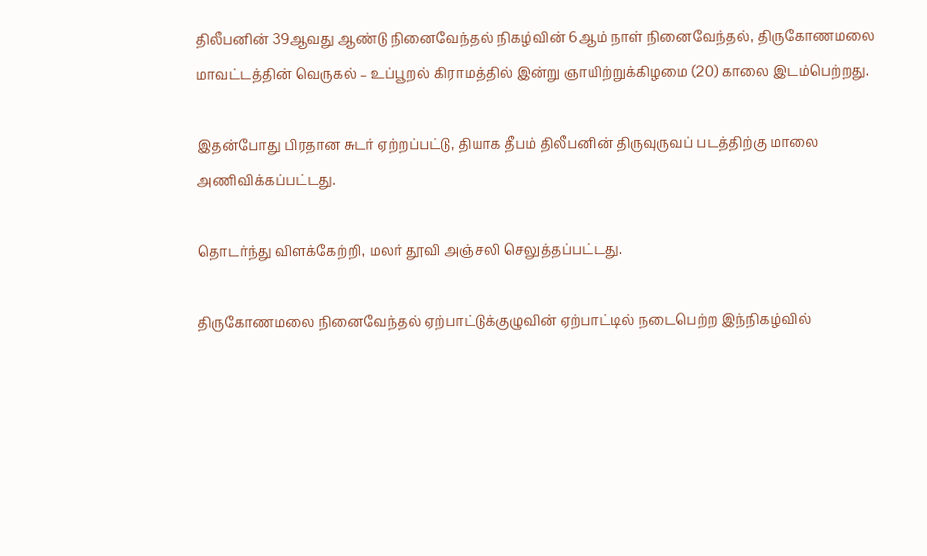திலீபனின் 39ஆவது ஆண்டு நினைவேந்தல் நிகழ்வின் 6ஆம் நாள் நினைவேந்தல், திருகோணமலை மாவட்டத்தின் வெருகல் – உப்பூறல் கிராமத்தில் இன்று ஞாயிற்றுக்கிழமை (20) காலை இடம்பெற்றது.

இதன்போது பிரதான சுடர் ஏற்றப்பட்டு, தியாக தீபம் திலீபனின் திருவுருவப் படத்திற்கு மாலை அணிவிக்கப்பட்டது.

தொடர்ந்து விளக்கேற்றி, மலர் தூவி அஞ்சலி செலுத்தப்பட்டது.

திருகோணமலை நினைவேந்தல் ஏற்பாட்டுக்குழுவின் ஏற்பாட்டில் நடைபெற்ற இந்நிகழ்வில்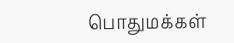பொதுமக்கள்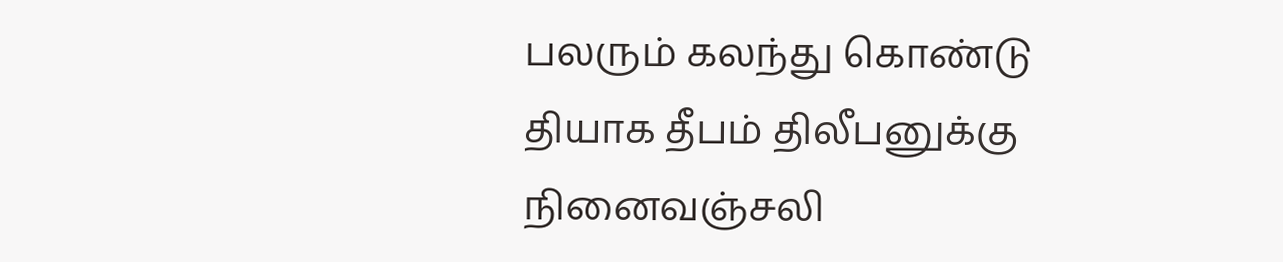பலரும் கலந்து கொண்டு தியாக தீபம் திலீபனுக்கு நினைவஞ்சலி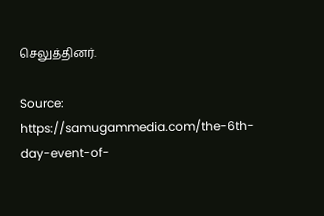செலுத்தினர்.

Source: https://samugammedia.com/the-6th-day-event-of-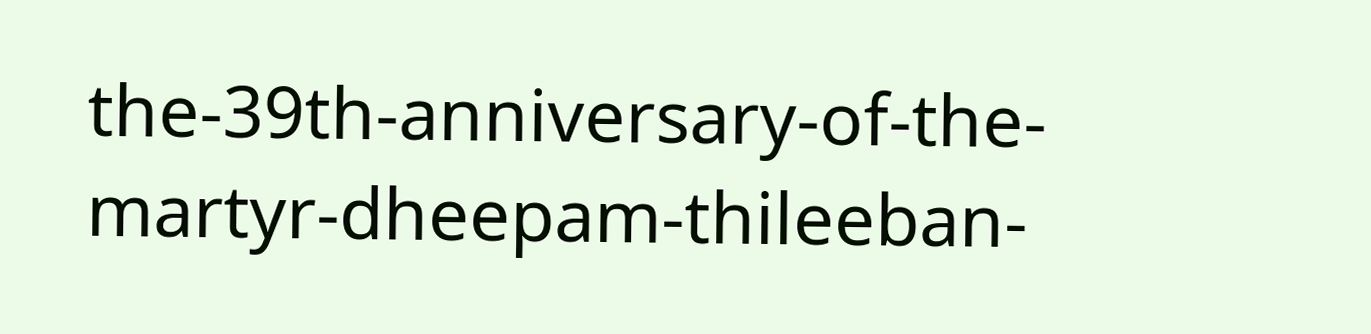the-39th-anniversary-of-the-martyr-dheepam-thileeban-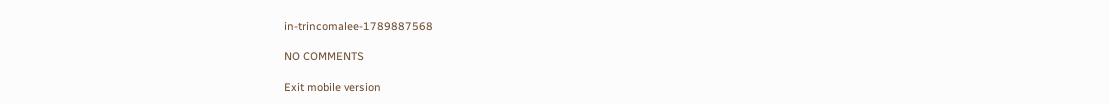in-trincomalee-1789887568

NO COMMENTS

Exit mobile version